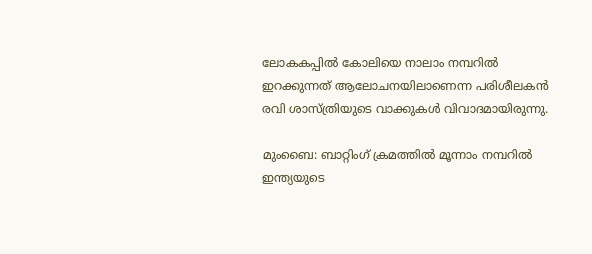ലോകകപ്പില്‍ കോലിയെ നാലാം നമ്പറില്‍ ഇറക്കുന്നത് ആലോചനയിലാണെന്ന പരിശീലകന്‍ രവി ശാസ്ത്രിയുടെ വാക്കുകള്‍ വിവാദമായിരുന്നു.

മുംബൈ: ബാറ്റിംഗ് ക്രമത്തില്‍ മൂന്നാം നമ്പറില്‍ ഇന്ത്യയുടെ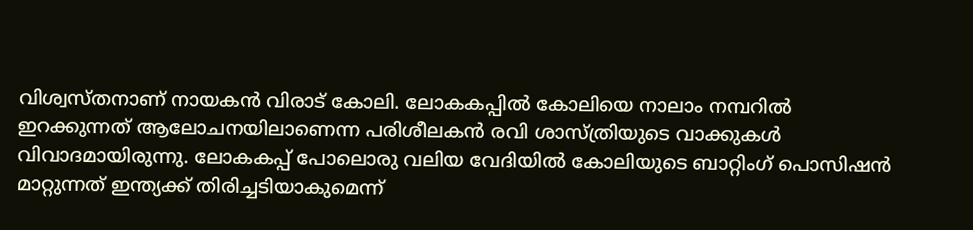വിശ്വസ്‌തനാണ് നായകന്‍ വിരാട് കോലി. ലോകകപ്പില്‍ കോലിയെ നാലാം നമ്പറില്‍ ഇറക്കുന്നത് ആലോചനയിലാണെന്ന പരിശീലകന്‍ രവി ശാസ്ത്രിയുടെ വാക്കുകള്‍ വിവാദമായിരുന്നു. ലോകകപ്പ് പോലൊരു വലിയ വേദിയില്‍ കോലിയുടെ ബാറ്റിംഗ് പൊസിഷന്‍ മാറ്റുന്നത് ഇന്ത്യക്ക് തിരിച്ചടിയാകുമെന്ന്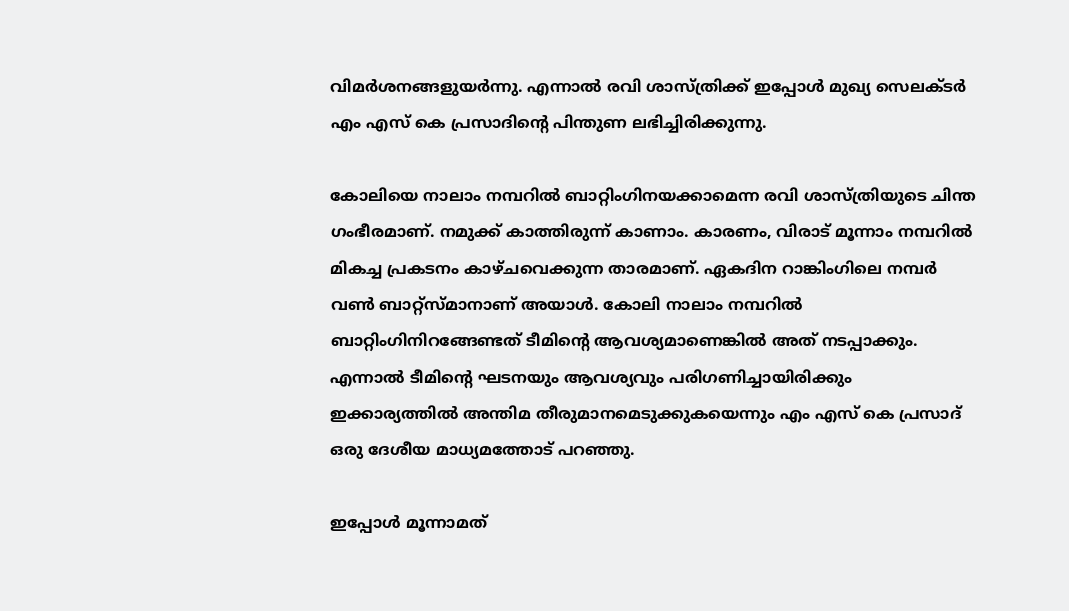വിമര്‍ശനങ്ങളുയര്‍ന്നു. എന്നാല്‍ രവി ശാസ്ത്രിക്ക് ഇപ്പോള്‍ മുഖ്യ സെലക്‌ടര്‍ എം എസ് കെ പ്രസാദിന്‍റെ പിന്തുണ ലഭിച്ചിരിക്കുന്നു.

കോലിയെ നാലാം നമ്പറില്‍ ബാറ്റിംഗിനയക്കാമെന്ന രവി ശാസ്ത്രിയുടെ ചിന്ത ഗംഭീരമാണ്. നമുക്ക് കാത്തിരുന്ന് കാണാം. കാരണം, വിരാട് മൂന്നാം നമ്പറില്‍ മികച്ച പ്രകടനം കാഴ്‌ച‌വെക്കുന്ന താരമാണ്. ഏകദിന റാങ്കിംഗിലെ നമ്പര്‍ വണ്‍ ബാറ്റ്സ്‌മാനാണ് അയാള്‍. കോലി നാലാം നമ്പറില്‍ ബാറ്റിംഗിനിറങ്ങേണ്ടത് ടീമിന്‍റെ ആവശ്യമാണെങ്കില്‍ അത് നടപ്പാക്കും. എന്നാല്‍ ടീമിന്‍റെ ഘടനയും ആവശ്യവും പരിഗണിച്ചായിരിക്കും ഇക്കാര്യത്തില്‍ അന്തിമ തീരുമാനമെടുക്കുകയെന്നും എം എസ് കെ പ്രസാദ് ഒരു ദേശീയ മാധ്യമത്തോട് പറഞ്ഞു.

ഇപ്പോള്‍ മൂന്നാമത്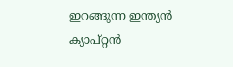ഇറങ്ങുന്ന ഇന്ത്യന്‍ ക്യാപ്റ്റന്‍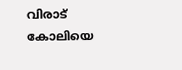വിരാട് കോലിയെ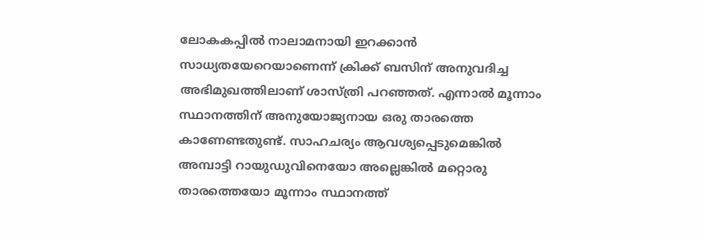ലോകകപ്പില്‍ നാലാമനായി ഇറക്കാന്‍ സാധ്യതയേറെയാണെന്ന് ക്രിക്ക് ബസിന് അനുവദിച്ച അഭിമുഖത്തിലാണ് ശാസ്ത്രി പറഞ്ഞത്. എന്നാല്‍ മൂന്നാം സ്ഥാനത്തിന് അനുയോജ്യനായ ഒരു താരത്തെ കാണേണ്ടതുണ്ട്. സാഹചര്യം ആവശ്യപ്പെടുമെങ്കില്‍ അമ്പാട്ടി റായുഡുവിനെയോ അല്ലെങ്കില്‍ മറ്റൊരു താരത്തെയോ മൂന്നാം സ്ഥാനത്ത്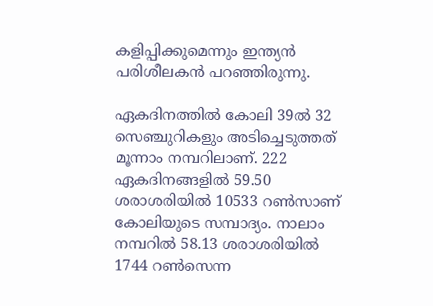കളിപ്പിക്കുമെന്നും ഇന്ത്യന്‍ പരിശീലകന്‍ പറഞ്ഞിരുന്നു.

ഏകദിനത്തില്‍ കോലി 39ല്‍ 32 സെഞ്ചുറികളും അടിച്ചെടുത്തത് മൂന്നാം നമ്പറിലാണ്. 222 ഏകദിനങ്ങളില്‍ 59.50 ശരാശരിയില്‍ 10533 റണ്‍സാണ് കോലിയുടെ സമ്പാദ്യം. നാലാം നമ്പറില്‍ 58.13 ശരാശരിയില്‍ 1744 റണ്‍സെന്ന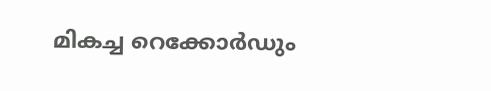മികച്ച റെക്കോര്‍ഡും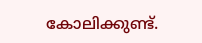കോലിക്കുണ്ട്.